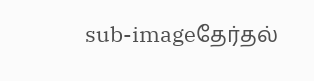sub-imageதேர்தல்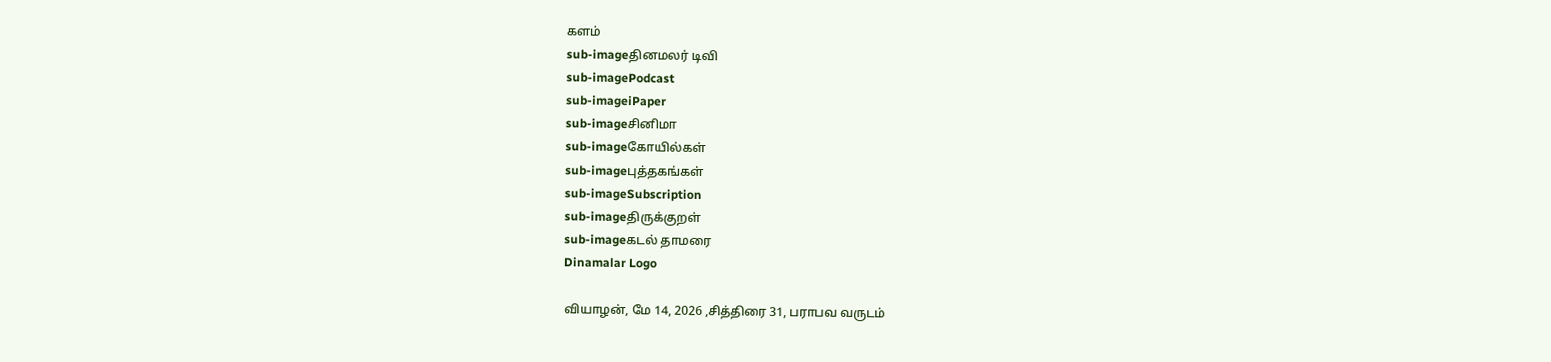களம்
sub-imageதினமலர் டிவி
sub-imagePodcast
sub-imageiPaper
sub-imageசினிமா
sub-imageகோயில்கள்
sub-imageபுத்தகங்கள்
sub-imageSubscription
sub-imageதிருக்குறள்
sub-imageகடல் தாமரை
Dinamalar Logo

வியாழன், மே 14, 2026 ,சித்திரை 31, பராபவ வருடம்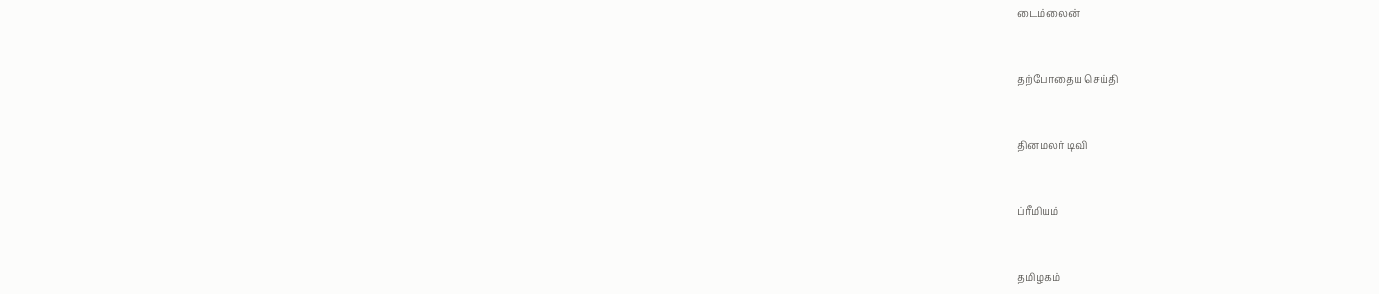டைம்லைன்


தற்போதைய செய்தி


தினமலர் டிவி


ப்ரீமியம்


தமிழகம்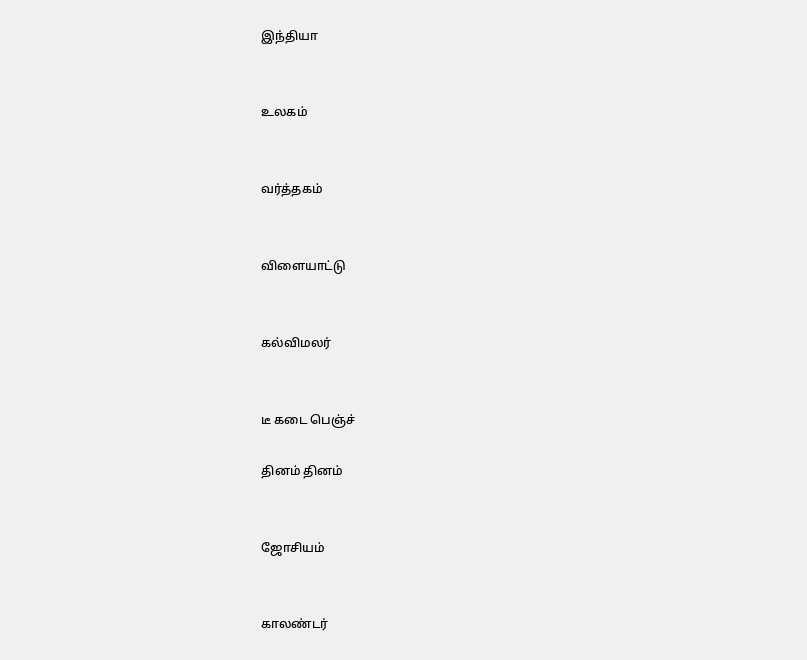இந்தியா


உலகம்


வர்த்தகம்


விளையாட்டு


கல்விமலர்


டீ கடை பெஞ்ச்

தினம் தினம்


ஜோசியம்


காலண்டர்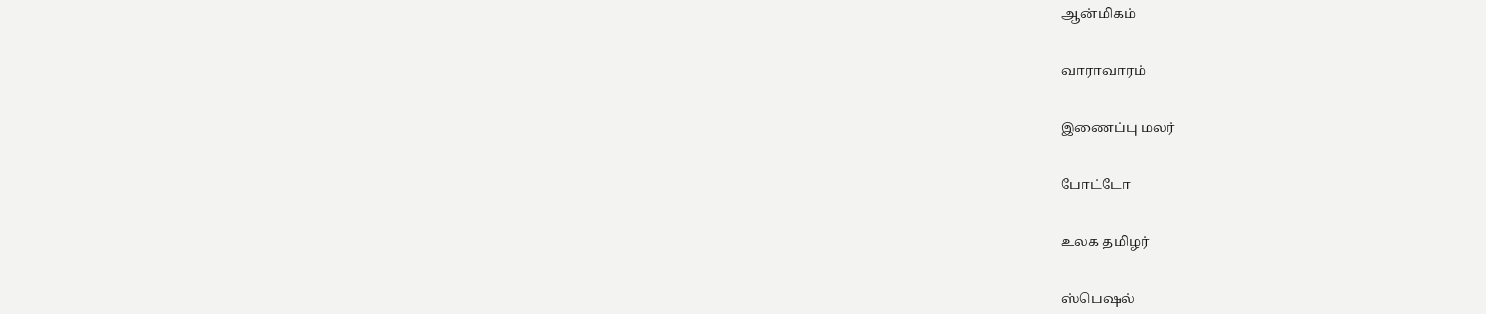ஆன்மிகம்


வாராவாரம்


இணைப்பு மலர்


போட்டோ


உலக தமிழர்


ஸ்பெஷல்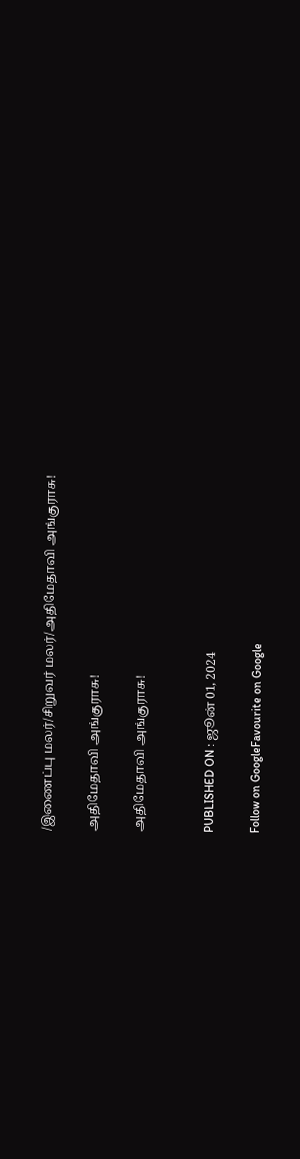/இணைப்பு மலர்/சிறுவர் மலர்/அதிமேதாவி அங்குராசு!

அதிமேதாவி அங்குராசு!

அதிமேதாவி அங்குராசு!


PUBLISHED ON : ஜூன் 01, 2024

Follow on GoogleFavourite on Google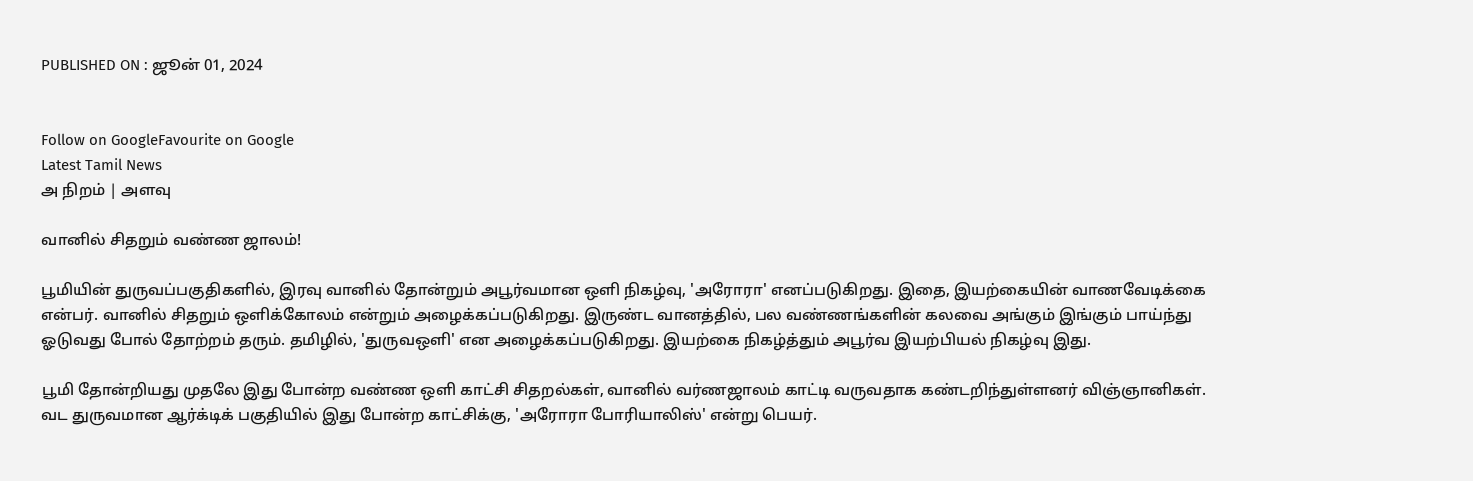PUBLISHED ON : ஜூன் 01, 2024


Follow on GoogleFavourite on Google
Latest Tamil News
அ நிறம் | அளவு

வானில் சிதறும் வண்ண ஜாலம்!

பூமியின் துருவப்பகுதிகளில், இரவு வானில் தோன்றும் அபூர்வமான ஒளி நிகழ்வு, 'அரோரா' எனப்படுகிறது. இதை, இயற்கையின் வாணவேடிக்கை என்பர். வானில் சிதறும் ஒளிக்கோலம் என்றும் அழைக்கப்படுகிறது. இருண்ட வானத்தில், பல வண்ணங்களின் கலவை அங்கும் இங்கும் பாய்ந்து ஓடுவது போல் தோற்றம் தரும். தமிழில், 'துருவஒளி' என அழைக்கப்படுகிறது. இயற்கை நிகழ்த்தும் அபூர்வ இயற்பியல் நிகழ்வு இது.

பூமி தோன்றியது முதலே இது போன்ற வண்ண ஒளி காட்சி சிதறல்கள், வானில் வர்ணஜாலம் காட்டி வருவதாக கண்டறிந்துள்ளனர் விஞ்ஞானிகள். வட துருவமான ஆர்க்டிக் பகுதியில் இது போன்ற காட்சிக்கு, 'அரோரா போரியாலிஸ்' என்று பெயர்.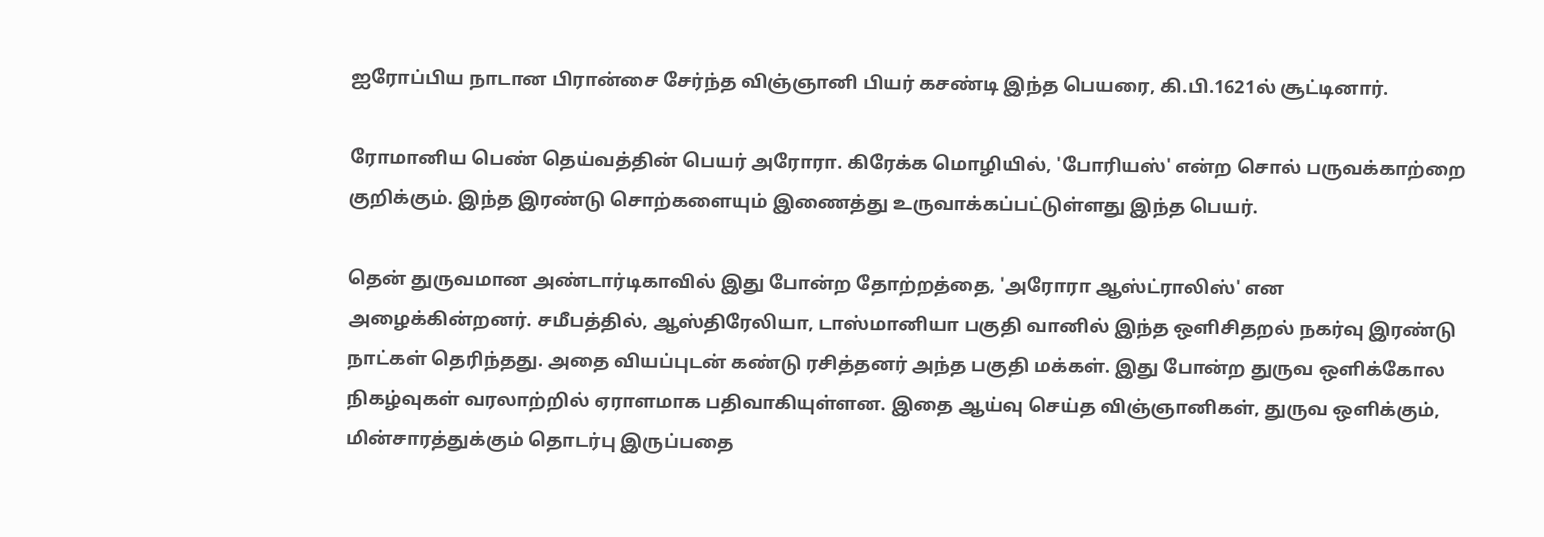ஐரோப்பிய நாடான பிரான்சை சேர்ந்த விஞ்ஞானி பியர் கசண்டி இந்த பெயரை, கி.பி.1621ல் சூட்டினார்.

ரோமானிய பெண் தெய்வத்தின் பெயர் அரோரா. கிரேக்க மொழியில், 'போரியஸ்' என்ற சொல் பருவக்காற்றை குறிக்கும். இந்த இரண்டு சொற்களையும் இணைத்து உருவாக்கப்பட்டுள்ளது இந்த பெயர்.

தென் துருவமான அண்டார்டிகாவில் இது போன்ற தோற்றத்தை, 'அரோரா ஆஸ்ட்ராலிஸ்' என அழைக்கின்றனர். சமீபத்தில், ஆஸ்திரேலியா, டாஸ்மானியா பகுதி வானில் இந்த ஒளிசிதறல் நகர்வு இரண்டு நாட்கள் தெரிந்தது. அதை வியப்புடன் கண்டு ரசித்தனர் அந்த பகுதி மக்கள். இது போன்ற துருவ ஒளிக்கோல நிகழ்வுகள் வரலாற்றில் ஏராளமாக பதிவாகியுள்ளன. இதை ஆய்வு செய்த விஞ்ஞானிகள், துருவ ஒளிக்கும், மின்சாரத்துக்கும் தொடர்பு இருப்பதை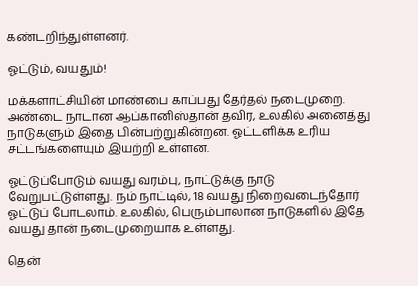கண்டறிந்துள்ளனர்.

ஓட்டும், வயதும்!

மக்களாட்சியின் மாண்பை காப்பது தேர்தல் நடைமுறை. அண்டை நாடான ஆப்கானிஸ்தான் தவிர, உலகில் அனைத்து நாடுகளும் இதை பின்பற்றுகின்றன. ஓட்டளிக்க உரிய சட்டங்களையும் இயற்றி உள்ளன.

ஓட்டுப்போடும் வயது வரம்பு, நாட்டுக்கு நாடு வேறுபட்டுள்ளது. நம் நாட்டில், 18 வயது நிறைவடைந்தோர் ஓட்டுப் போடலாம். உலகில், பெரும்பாலான நாடுகளில் இதே வயது தான் நடைமுறையாக உள்ளது.

தென்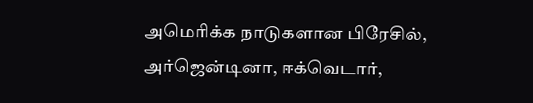அமெரிக்க நாடுகளான பிரேசில், அர்ஜென்டினா, ஈக்வெடார்,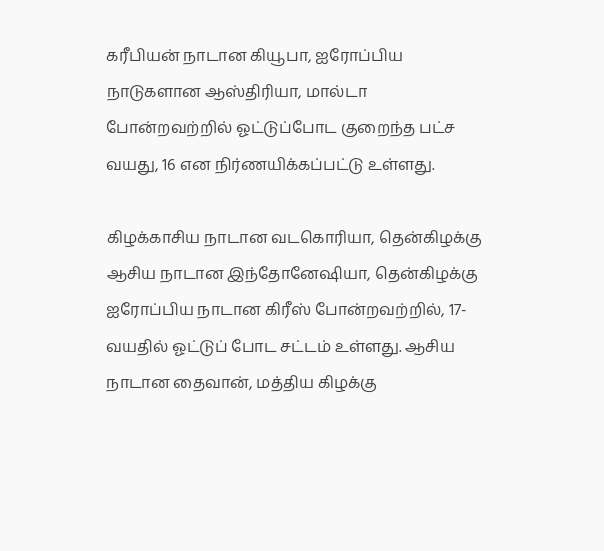கரீபியன் நாடான கியூபா, ஐரோப்பிய நாடுகளான ஆஸ்திரியா, மால்டா போன்றவற்றில் ஓட்டுப்போட குறைந்த பட்ச வயது, 16 என நிர்ணயிக்கப்பட்டு உள்ளது.

கிழக்காசிய நாடான வடகொரியா, தென்கிழக்கு ஆசிய நாடான இந்தோனேஷியா, தென்கிழக்கு ஐரோப்பிய நாடான கிரீஸ் போன்றவற்றில், 17- வயதில் ஓட்டுப் போட சட்டம் உள்ளது. ஆசிய நாடான தைவான், மத்திய கிழக்கு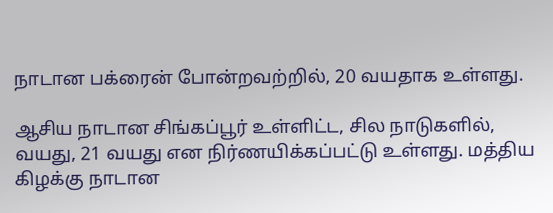நாடான பக்ரைன் போன்றவற்றில், 20 வயதாக உள்ளது.

ஆசிய நாடான சிங்கப்பூர் உள்ளிட்ட, சில நாடுகளில், வயது, 21 வயது என நிர்ணயிக்கப்பட்டு உள்ளது. மத்திய கிழக்கு நாடான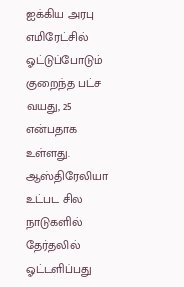ஐக்கிய அரபு எமிரேட்சில் ஓட்டுப்போடும் குறைந்த பட்ச வயது, 25 என்பதாக உள்ளது. ஆஸ்திரேலியா உட்பட சில நாடுகளில் தேர்தலில் ஓட்டளிப்பது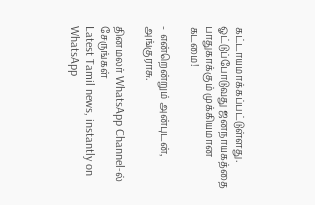கட்டாயமாக்கப்பட்டுள்ளது. ஓட்டுப்போடுவது ஜனநாயகத்தை பாதுகாக்கும் முக்கியமான கடமை!

- என்றென்றும் அன்புடன், அங்குராசு.

தினமலர் WhatsApp Channel-ல் சேருங்கள்
Latest Tamil news, instantly on WhatsApp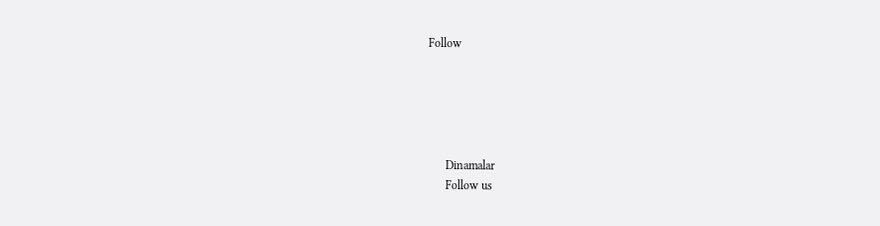Follow





      Dinamalar
      Follow us